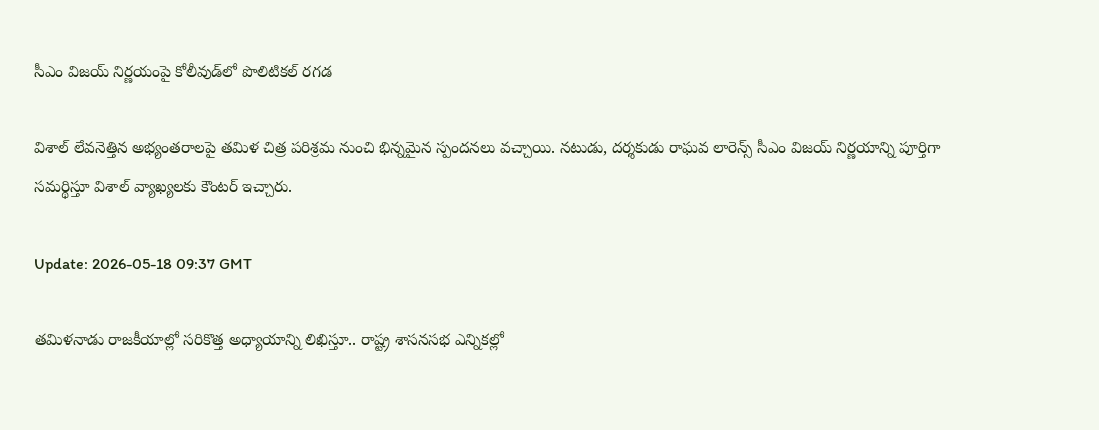సీఎం విజ‌య్ నిర్ణ‌యంపై కోలీవుడ్‌లో పొలిటిక‌ల్ ర‌గ‌డ‌

విశాల్ లేవనెత్తిన అభ్యంతరాలపై తమిళ చిత్ర పరిశ్రమ నుంచి భిన్నమైన స్పందనలు వచ్చాయి. నటుడు, దర్శకుడు రాఘవ లారెన్స్ సీఎం విజయ్ నిర్ణయాన్ని పూర్తిగా సమర్థిస్తూ విశాల్ వ్యాఖ్యలకు కౌంటర్ ఇచ్చారు.

Update: 2026-05-18 09:37 GMT

తమిళనాడు రాజకీయాల్లో సరికొత్త అధ్యాయాన్ని లిఖిస్తూ.. రాష్ట్ర శాసనసభ ఎన్నికల్లో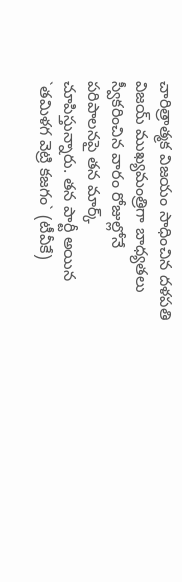చారిత్రాత్మక విజయం సాధించిన దళపతి విజయ్ ముఖ్యమంత్రిగా బాధ్యతలు స్వీకరించిన వారం రోజుల్లోనే పరిపాలనపై తన మార్క్ చూపిస్తున్నారు. తన పార్టీ అయిన `తమిళగ వెట్రి కజగం` (టీవీకే)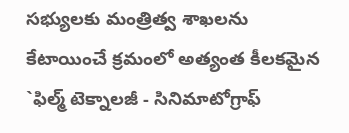సభ్యులకు మంత్రిత్వ శాఖలను కేటాయించే క్రమంలో అత్యంత కీలకమైన `ఫిల్మ్ టెక్నాలజీ - సినిమాటోగ్రాఫ్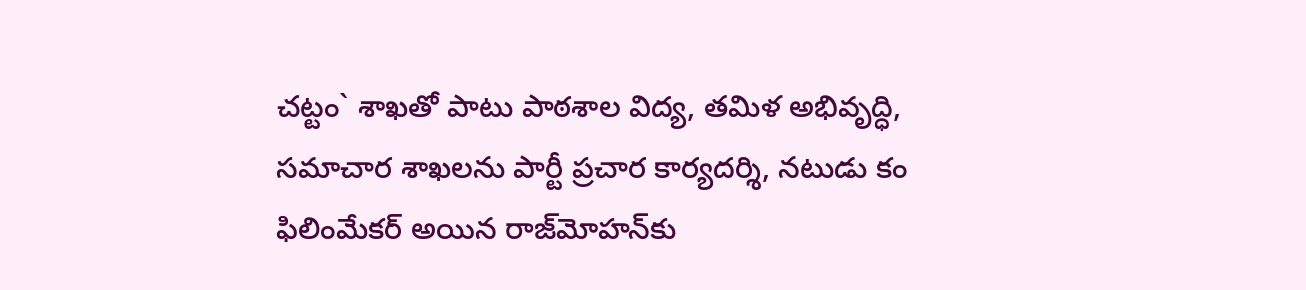చట్టం` శాఖతో పాటు పాఠశాల విద్య, తమిళ అభివృద్ధి, సమాచార శాఖలను పార్టీ ప్రచార కార్యదర్శి, నటుడు కం ఫిలింమేక‌ర్ అయిన రాజ్‌మోహన్‌కు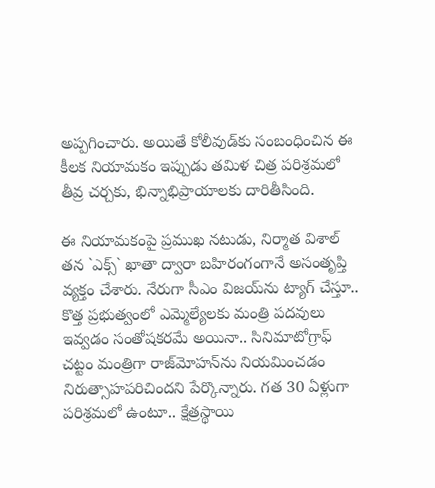అప్పగించారు. అయితే కోలీవుడ్‌కు సంబంధించిన ఈ కీలక నియామకం ఇప్పుడు తమిళ చిత్ర పరిశ్రమలో తీవ్ర చర్చకు, భిన్నాభిప్రాయాలకు దారితీసింది.

ఈ నియామకంపై ప్రముఖ నటుడు, నిర్మాత విశాల్ తన `ఎక్స్` ఖాతా ద్వారా బహిరంగంగానే అసంతృప్తి వ్యక్తం చేశారు. నేరుగా సీఎం విజయ్‌ను ట్యాగ్ చేస్తూ.. కొత్త ప్రభుత్వంలో ఎమ్మెల్యేలకు మంత్రి పదవులు ఇవ్వడం సంతోషకరమే అయినా.. సినిమాటోగ్రాఫ్ చట్టం మంత్రిగా రాజ్‌మోహన్‌ను నియమించడం నిరుత్సాహపరిచిందని పేర్కొన్నారు. గత 30 ఏళ్లుగా పరిశ్రమలో ఉంటూ.. క్షేత్రస్థాయి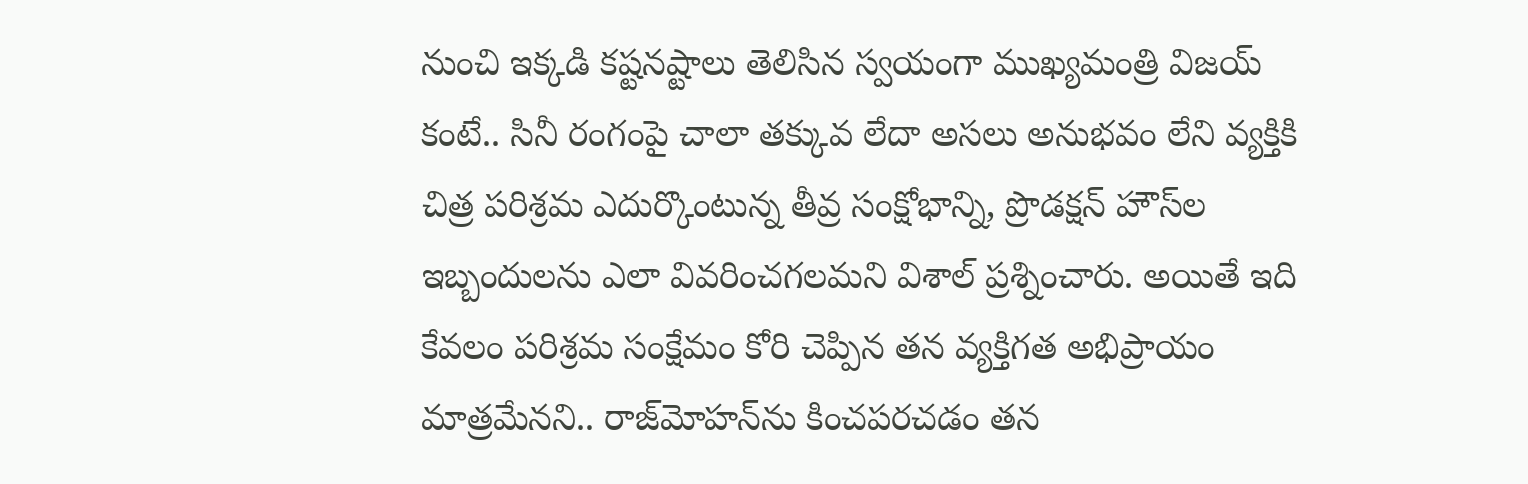నుంచి ఇక్కడి కష్టనష్టాలు తెలిసిన స్వయంగా ముఖ్యమంత్రి విజయ్ కంటే.. సినీ రంగంపై చాలా తక్కువ లేదా అసలు అనుభవం లేని వ్యక్తికి చిత్ర పరిశ్రమ ఎదుర్కొంటున్న తీవ్ర సంక్షోభాన్ని, ప్రొడక్షన్ హౌస్‌ల ఇబ్బందులను ఎలా వివరించగలమని విశాల్ ప్రశ్నించారు. అయితే ఇది కేవలం పరిశ్రమ సంక్షేమం కోరి చెప్పిన తన వ్యక్తిగత అభిప్రాయం మాత్రమేనని.. రాజ్‌మోహన్‌ను కించపరచడం తన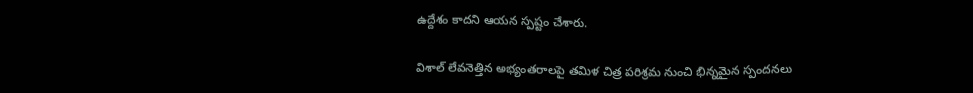ఉద్దేశం కాదని ఆయన స్పష్టం చేశారు.

విశాల్ లేవనెత్తిన అభ్యంతరాలపై తమిళ చిత్ర పరిశ్రమ నుంచి భిన్నమైన స్పందనలు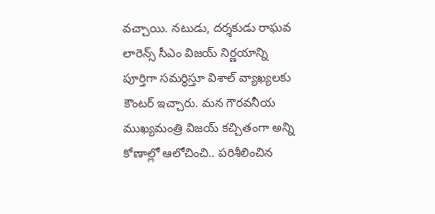వచ్చాయి. నటుడు, దర్శకుడు రాఘవ లారెన్స్ సీఎం విజయ్ నిర్ణయాన్ని పూర్తిగా సమర్థిస్తూ విశాల్ వ్యాఖ్యలకు కౌంటర్ ఇచ్చారు. మన గౌరవనీయ ముఖ్యమంత్రి విజయ్ క‌చ్చితంగా అన్ని కోణాల్లో ఆలోచించి.. పరిశీలించిన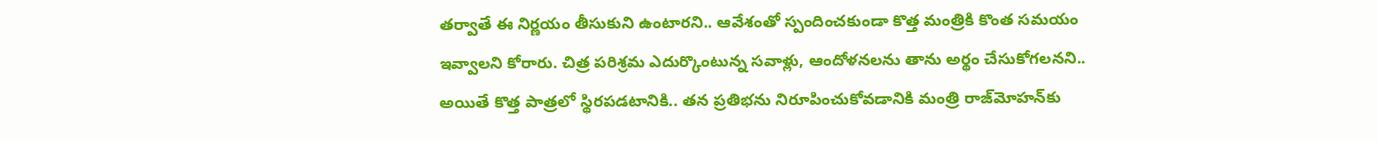తర్వాతే ఈ నిర్ణయం తీసుకుని ఉంటారని.. ఆవేశంతో స్పందించకుండా కొత్త మంత్రికి కొంత సమయం ఇవ్వాలని కోరారు. చిత్ర పరిశ్రమ ఎదుర్కొంటున్న సవాళ్లు, ఆందోళనలను తాను అర్థం చేసుకోగలనని.. అయితే కొత్త పాత్రలో స్థిరపడటానికి.. తన ప్రతిభను నిరూపించుకోవడానికి మంత్రి రాజ్‌మోహన్‌కు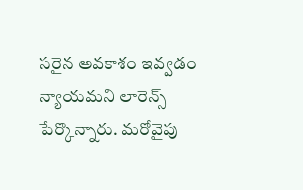సరైన అవకాశం ఇవ్వడం న్యాయమని లారెన్స్ పేర్కొన్నారు. మరోవైపు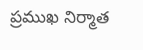ప్రముఖ నిర్మాత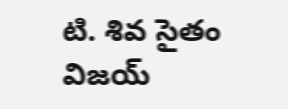టి. శివ సైతం విజయ్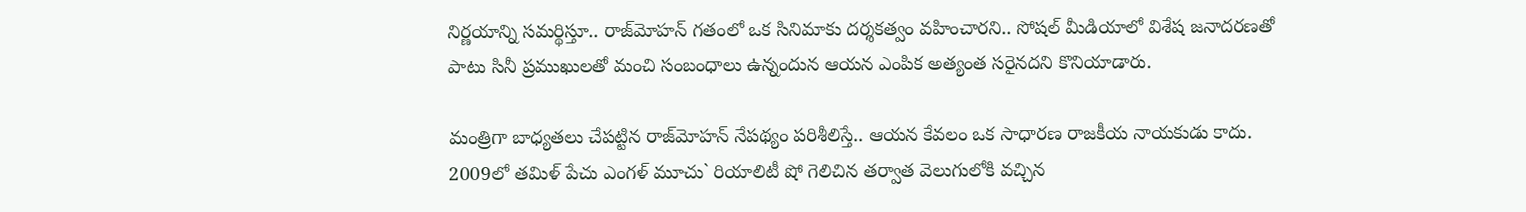నిర్ణయాన్ని సమర్థిస్తూ.. రాజ్‌మోహన్ గతంలో ఒక సినిమాకు దర్శకత్వం వహించారని.. సోషల్ మీడియాలో విశేష జనాదరణతో పాటు సినీ ప్రముఖులతో మంచి సంబంధాలు ఉన్నందున ఆయన ఎంపిక అత్యంత సరైనదని కొనియాడారు.

మంత్రిగా బాధ్యతలు చేపట్టిన రాజ్‌మోహన్ నేపథ్యం పరిశీలిస్తే.. ఆయన కేవలం ఒక సాధారణ రాజకీయ నాయకుడు కాదు. 2009లో తమిళ్ పేచు ఎంగళ్ మూచు` రియాలిటీ షో గెలిచిన తర్వాత వెలుగులోకి వచ్చిన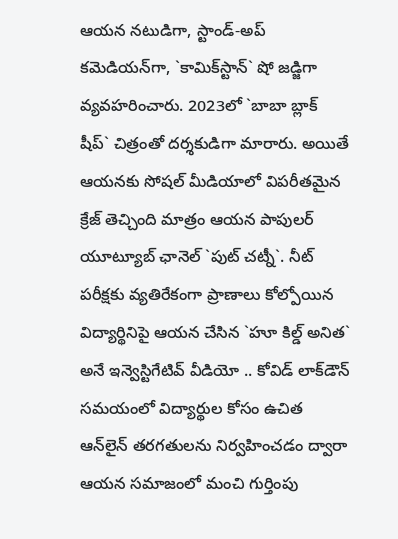ఆయన నటుడిగా, స్టాండ్-అప్ కమెడియన్‌గా, `కామిక్‌స్టాన్` షో జడ్జిగా వ్యవహరించారు. 2023లో `బాబా బ్లాక్ షీప్` చిత్రంతో దర్శకుడిగా మారారు. అయితే ఆయనకు సోషల్ మీడియాలో విపరీతమైన క్రేజ్ తెచ్చింది మాత్రం ఆయన పాపులర్ యూట్యూబ్ ఛానెల్ `పుట్ చట్నీ`. నీట్ పరీక్షకు వ్యతిరేకంగా ప్రాణాలు కోల్పోయిన విద్యార్థినిపై ఆయన చేసిన `హూ కిల్డ్ అనిత` అనే ఇన్వెస్టిగేటివ్ వీడియో .. కోవిడ్ లాక్‌డౌన్ సమయంలో విద్యార్థుల కోసం ఉచిత ఆన్‌లైన్ తరగతులను నిర్వహించడం ద్వారా ఆయన సమాజంలో మంచి గుర్తింపు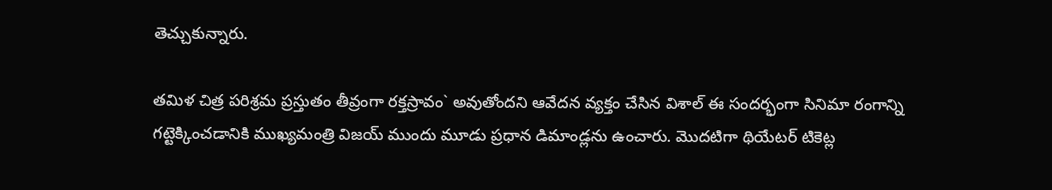తెచ్చుకున్నారు.

తమిళ చిత్ర పరిశ్రమ ప్రస్తుతం తీవ్రంగా రక్తస్రావం` అవుతోందని ఆవేదన వ్యక్తం చేసిన విశాల్ ఈ సందర్భంగా సినిమా రంగాన్ని గట్టెక్కించడానికి ముఖ్యమంత్రి విజయ్ ముందు మూడు ప్రధాన డిమాండ్లను ఉంచారు. మొదటిగా థియేటర్ టికెట్ల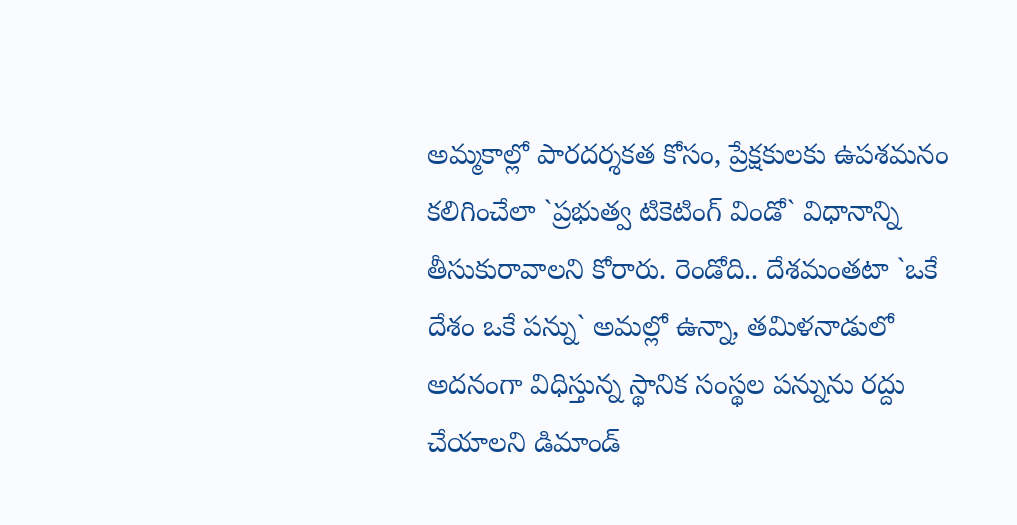అమ్మకాల్లో పారదర్శకత కోసం, ప్రేక్షకులకు ఉపశమనం కలిగించేలా `ప్రభుత్వ టికెటింగ్ విండో` విధానాన్ని తీసుకురావాలని కోరారు. రెండోది.. దేశమంతటా `ఒకే దేశం ఒకే పన్ను` అమల్లో ఉన్నా, తమిళనాడులో అదనంగా విధిస్తున్న స్థానిక సంస్థల పన్నును రద్దు చేయాలని డిమాండ్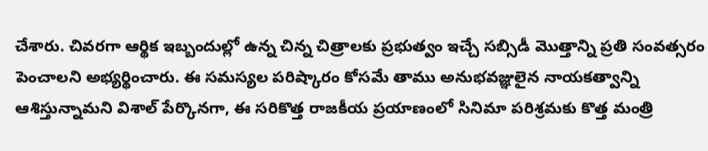చేశారు. చివరగా ఆర్థిక ఇబ్బందుల్లో ఉన్న చిన్న చిత్రాలకు ప్రభుత్వం ఇచ్చే సబ్సిడీ మొత్తాన్ని ప్రతి సంవత్సరం పెంచాలని అభ్యర్థించారు. ఈ సమస్యల పరిష్కారం కోసమే తాము అనుభవజ్ఞులైన నాయకత్వాన్ని ఆశిస్తున్నామని విశాల్ పేర్కొనగా, ఈ సరికొత్త రాజకీయ ప్రయాణంలో సినిమా పరిశ్రమకు కొత్త మంత్రి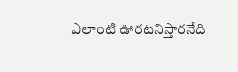ఎలాంటి ఊరటనిస్తారనేది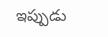ఇప్పుడు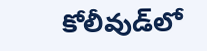కోలీవుడ్‌లో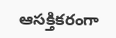ఆసక్తికరంగా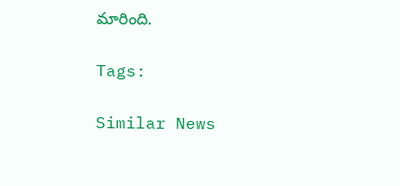మారింది.

Tags:

Similar News